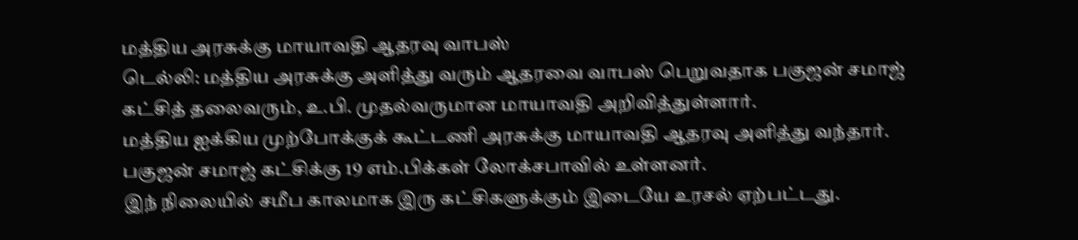மத்திய அரசுக்கு மாயாவதி ஆதரவு வாபஸ்
டெல்லி: மத்திய அரசுக்கு அளித்து வரும் ஆதரவை வாபஸ் பெறுவதாக பகுஜன் சமாஜ் கட்சித் தலைவரும், உ.பி. முதல்வருமான மாயாவதி அறிவித்துள்ளார்.
மத்திய ஐக்கிய முற்போக்குக் கூட்டணி அரசுக்கு மாயாவதி ஆதரவு அளித்து வந்தார். பகுஜன் சமாஜ் கட்சிக்கு 19 எம்.பிக்கள் லோக்சபாவில் உள்ளனர்.
இந் நிலையில் சமீப காலமாக இரு கட்சிகளுக்கும் இடையே உரசல் ஏற்பட்டது.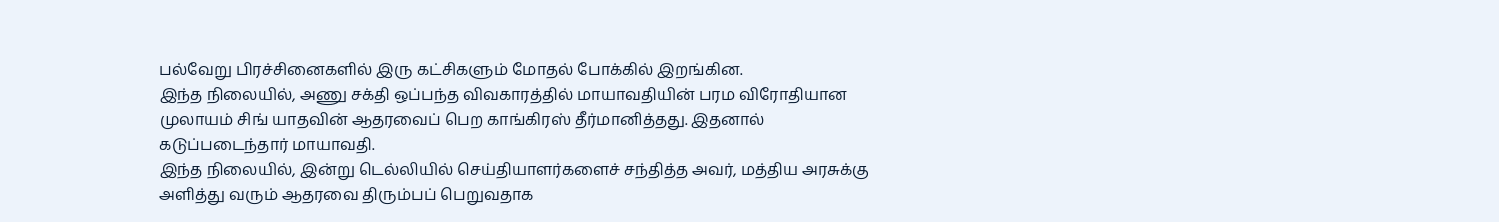பல்வேறு பிரச்சினைகளில் இரு கட்சிகளும் மோதல் போக்கில் இறங்கின.
இந்த நிலையில், அணு சக்தி ஒப்பந்த விவகாரத்தில் மாயாவதியின் பரம விரோதியான முலாயம் சிங் யாதவின் ஆதரவைப் பெற காங்கிரஸ் தீர்மானித்தது. இதனால் கடுப்படைந்தார் மாயாவதி.
இந்த நிலையில், இன்று டெல்லியில் செய்தியாளர்களைச் சந்தித்த அவர், மத்திய அரசுக்கு அளித்து வரும் ஆதரவை திரும்பப் பெறுவதாக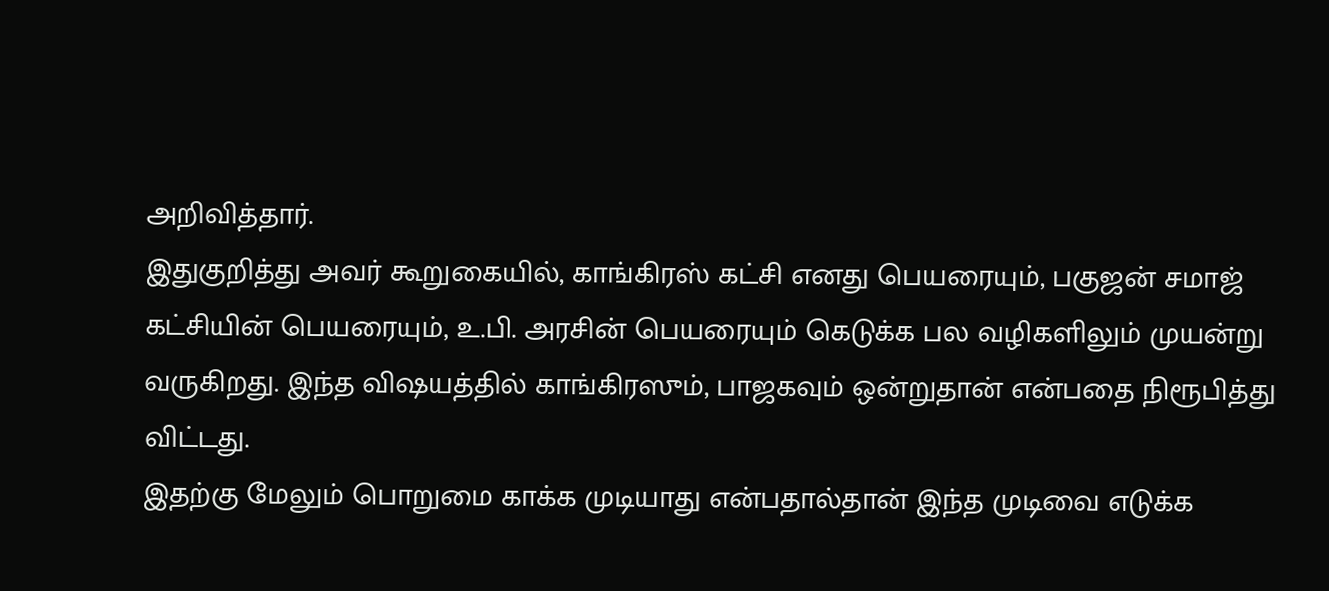அறிவித்தார்.
இதுகுறித்து அவர் கூறுகையில், காங்கிரஸ் கட்சி எனது பெயரையும், பகுஜன் சமாஜ் கட்சியின் பெயரையும், உ.பி. அரசின் பெயரையும் கெடுக்க பல வழிகளிலும் முயன்று வருகிறது. இந்த விஷயத்தில் காங்கிரஸும், பாஜகவும் ஒன்றுதான் என்பதை நிரூபித்து விட்டது.
இதற்கு மேலும் பொறுமை காக்க முடியாது என்பதால்தான் இந்த முடிவை எடுக்க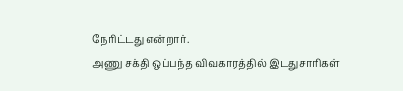நேரிட்டது என்றார்.
அணு சக்தி ஒப்பந்த விவகாரத்தில் இடதுசாரிகள்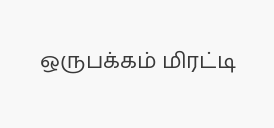ஒருபக்கம் மிரட்டி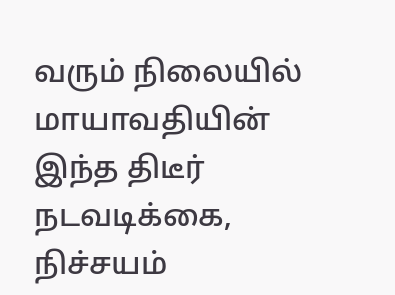வரும் நிலையில் மாயாவதியின் இந்த திடீர் நடவடிக்கை, நிச்சயம்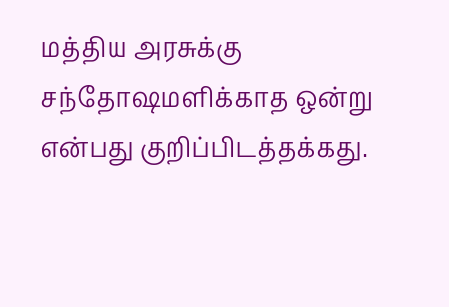மத்திய அரசுக்கு சந்தோஷமளிக்காத ஒன்று என்பது குறிப்பிடத்தக்கது.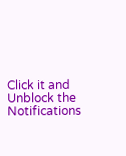Click it and Unblock the Notifications